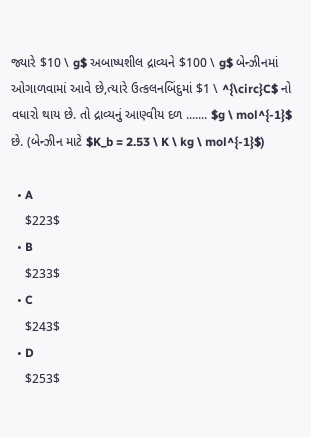જ્યારે $10 \ g$ અબાષ્પશીલ દ્રાવ્યને $100 \ g$ બેન્ઝીનમાં ઓગાળવામાં આવે છે,ત્યારે ઉત્કલનબિંદુમાં $1 \ ^{\circ}C$ નો વધારો થાય છે. તો દ્રાવ્યનું આણ્વીય દળ ....... $g \ mol^{-1}$ છે. (બેન્ઝીન માટે $K_b = 2.53 \ K \ kg \ mol^{-1}$)

  • A
    $223$
  • B
    $233$
  • C
    $243$
  • D
    $253$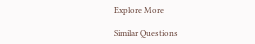Explore More

Similar Questions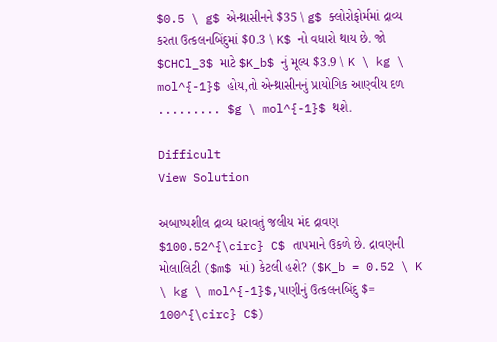$0.5 \ g$ એન્થ્રાસીનને $35 \ g$ ક્લોરોફોર્મમાં દ્રાવ્ય કરતા ઉત્કલનબિંદુમાં $0.3 \ K$ નો વધારો થાય છે. જો $CHCl_3$ માટે $K_b$ નું મૂલ્ય $3.9 \ K \ kg \ mol^{-1}$ હોય,તો એન્થ્રાસીનનું પ્રાયોગિક આણ્વીય દળ ......... $g \ mol^{-1}$ થશે.

Difficult
View Solution

અબાષ્પશીલ દ્રાવ્ય ધરાવતું જલીય મંદ દ્રાવણ $100.52^{\circ} C$ તાપમાને ઉકળે છે. દ્રાવણની મોલાલિટી ($m$ માં) કેટલી હશે? ($K_b = 0.52 \ K \ kg \ mol^{-1}$,પાણીનું ઉત્કલનબિંદુ $= 100^{\circ} C$)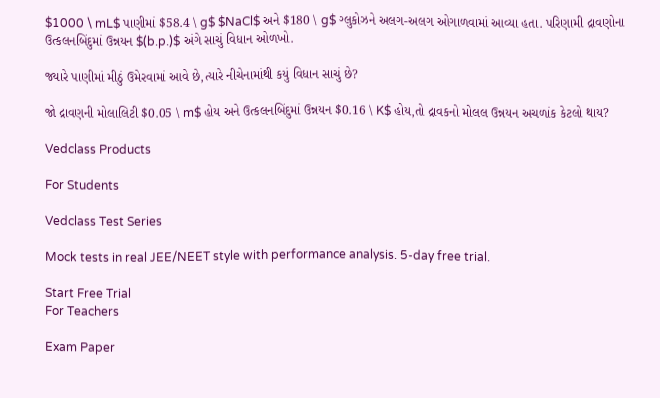$1000 \ mL$ પાણીમાં $58.4 \ g$ $NaCl$ અને $180 \ g$ ગ્લુકોઝને અલગ-અલગ ઓગાળવામાં આવ્યા હતા. પરિણામી દ્રાવણોના ઉત્કલનબિંદુમાં ઉન્નયન $(b.p.)$ અંગે સાચું વિધાન ઓળખો.

જ્યારે પાણીમાં મીઠું ઉમેરવામાં આવે છે,ત્યારે નીચેનામાંથી કયું વિધાન સાચું છે?

જો દ્રાવણની મોલાલિટી $0.05 \ m$ હોય અને ઉત્કલનબિંદુમાં ઉન્નયન $0.16 \ K$ હોય,તો દ્રાવકનો મોલલ ઉન્નયન અચળાંક કેટલો થાય?

Vedclass Products

For Students

Vedclass Test Series

Mock tests in real JEE/NEET style with performance analysis. 5-day free trial.

Start Free Trial
For Teachers

Exam Paper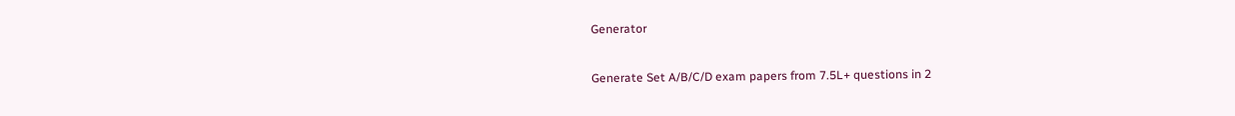Generator

Generate Set A/B/C/D exam papers from 7.5L+ questions in 2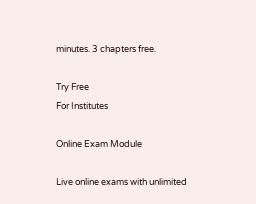minutes. 3 chapters free.

Try Free
For Institutes

Online Exam Module

Live online exams with unlimited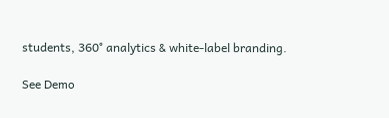students, 360° analytics & white-label branding.

See Demo